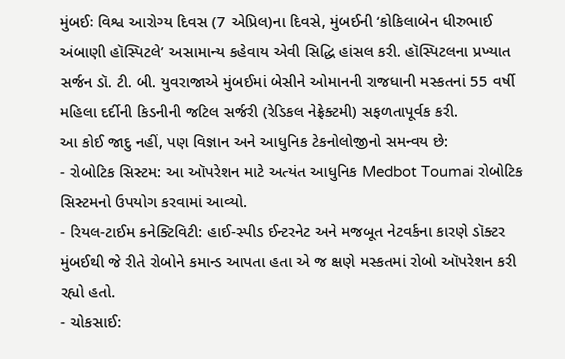મુંબઈઃ વિશ્વ આરોગ્ય દિવસ (7 એપ્રિલ)ના દિવસે, મુંબઈની ‘કોકિલાબેન ધીરુભાઈ અંબાણી હૉસ્પિટલે’ અસામાન્ય કહેવાય એવી સિદ્ધિ હાંસલ કરી. હૉસ્પિટલના પ્રખ્યાત સર્જન ડૉ. ટી. બી. યુવરાજાએ મુંબઈમાં બેસીને ઓમાનની રાજધાની મસ્કતનાં 55 વર્ષી મહિલા દર્દીની કિડનીની જટિલ સર્જરી (રેડિકલ નેફ્રેક્ટમી) સફળતાપૂર્વક કરી.
આ કોઈ જાદુ નહીં, પણ વિજ્ઞાન અને આધુનિક ટેકનોલોજીનો સમન્વય છે:
- રોબોટિક સિસ્ટમ: આ ઑપરેશન માટે અત્યંત આધુનિક Medbot Toumai રોબોટિક સિસ્ટમનો ઉપયોગ કરવામાં આવ્યો.
- રિયલ-ટાઈમ કનેક્ટિવિટી: હાઈ-સ્પીડ ઈન્ટરનેટ અને મજબૂત નેટવર્કના કારણે ડૉક્ટર મુંબઈથી જે રીતે રોબોને કમાન્ડ આપતા હતા એ જ ક્ષણે મસ્કતમાં રોબો ઑપરેશન કરી રહ્યો હતો.
- ચોકસાઈ: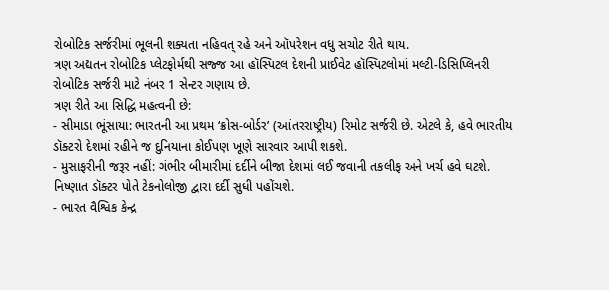રોબોટિક સર્જરીમાં ભૂલની શક્યતા નહિવત્ રહે અને ઑપરેશન વધુ સચોટ રીતે થાય.
ત્રણ અદ્યતન રોબોટિક પ્લેટફોર્મથી સજ્જ આ હૉસ્પિટલ દેશની પ્રાઈવેટ હૉસ્પિટલોમાં મલ્ટી-ડિસિપ્લિનરી રોબોટિક સર્જરી માટે નંબર 1 સેન્ટર ગણાય છે.
ત્રણ રીતે આ સિદ્ધિ મહત્વની છે:
- સીમાડા ભૂંસાયા: ભારતની આ પ્રથમ ‘ક્રોસ-બોર્ડર’ (આંતરરાષ્ટ્રીય) રિમોટ સર્જરી છે. એટલે કે, હવે ભારતીય ડૉક્ટરો દેશમાં રહીને જ દુનિયાના કોઈપણ ખૂણે સારવાર આપી શકશે.
- મુસાફરીની જરૂર નહીં: ગંભીર બીમારીમાં દર્દીને બીજા દેશમાં લઈ જવાની તકલીફ અને ખર્ચ હવે ઘટશે. નિષ્ણાત ડૉક્ટર પોતે ટેકનોલોજી દ્વારા દર્દી સુધી પહોંચશે.
- ભારત વૈશ્વિક કેન્દ્ર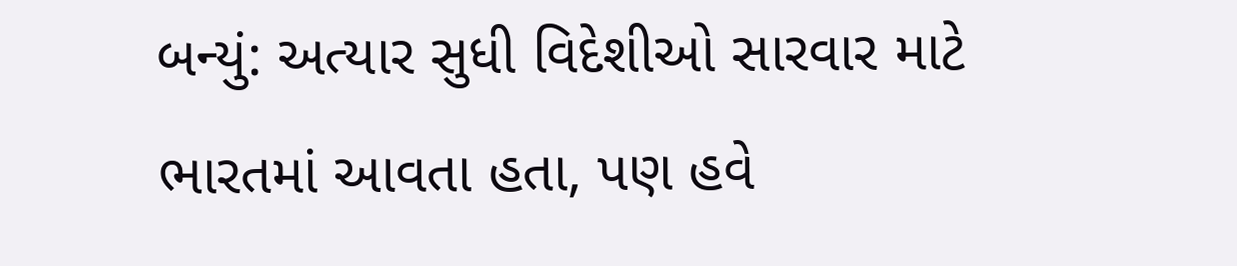બન્યું: અત્યાર સુધી વિદેશીઓ સારવાર માટે ભારતમાં આવતા હતા, પણ હવે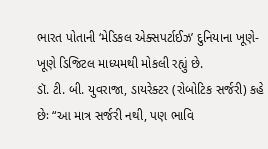ભારત પોતાની ‘મેડિકલ એક્સપર્ટાઈઝ’ દુનિયાના ખૂણે-ખૂણે ડિજિટલ માધ્યમથી મોકલી રહ્યું છે.
ડૉ. ટી. બી. યુવરાજા, ડાયરેક્ટર (રોબોટિક સર્જરી) કહે છેઃ “આ માત્ર સર્જરી નથી, પણ ભાવિ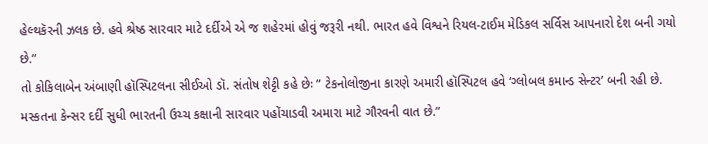હેલ્થકૅરની ઝલક છે. હવે શ્રેષ્ઠ સારવાર માટે દર્દીએ એ જ શહેરમાં હોવું જરૂરી નથી. ભારત હવે વિશ્વને રિયલ-ટાઈમ મેડિકલ સર્વિસ આપનારો દેશ બની ગયો છે.”
તો કોકિલાબેન અંબાણી હૉસ્પિટલના સીઈઓ ડૉ. સંતોષ શેટ્ટી કહે છેઃ ” ટેકનોલોજીના કારણે અમારી હૉસ્પિટલ હવે ‘ગ્લોબલ કમાન્ડ સેન્ટર’ બની રહી છે. મસ્કતના કેન્સર દર્દી સુધી ભારતની ઉચ્ચ કક્ષાની સારવાર પહોંચાડવી અમારા માટે ગૌરવની વાત છે.”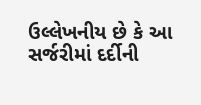ઉલ્લેખનીય છે કે આ સર્જરીમાં દર્દીની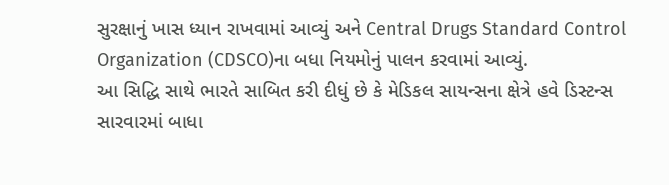સુરક્ષાનું ખાસ ધ્યાન રાખવામાં આવ્યું અને Central Drugs Standard Control Organization (CDSCO)ના બધા નિયમોનું પાલન કરવામાં આવ્યું.
આ સિદ્ધિ સાથે ભારતે સાબિત કરી દીધું છે કે મેડિકલ સાયન્સના ક્ષેત્રે હવે ડિસ્ટન્સ સારવારમાં બાધા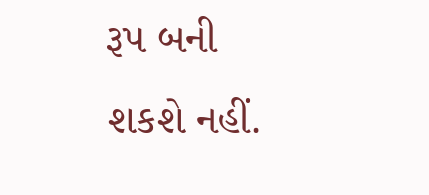રૂપ બની શકશે નહીં.